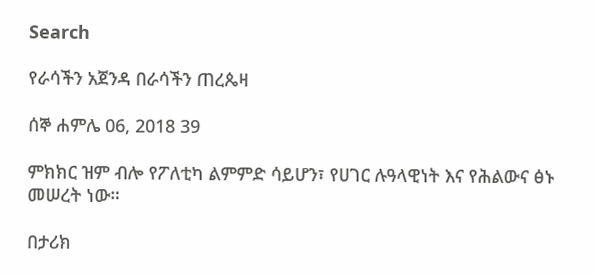Search

የራሳችን አጀንዳ በራሳችን ጠረጴዛ

ሰኞ ሐምሌ 06, 2018 39

ምክክር ዝም ብሎ የፖለቲካ ልምምድ ሳይሆን፣ የሀገር ሉዓላዊነት እና የሕልውና ፅኑ መሠረት ነው።

በታሪክ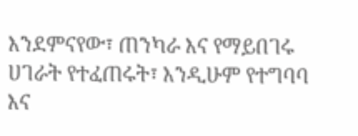እንደምናየው፣ ጠንካራ እና የማይበገሩ ሀገራት የተፈጠሩት፣ እንዲሁም የተግባባ እና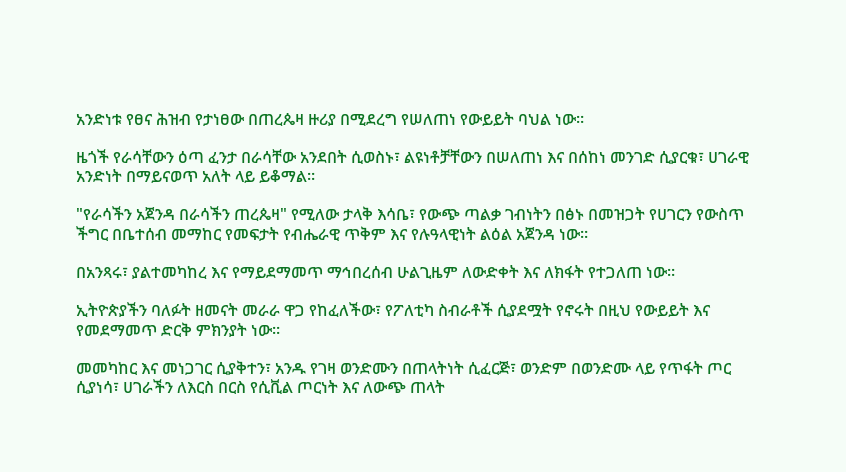አንድነቱ የፀና ሕዝብ የታነፀው በጠረጴዛ ዙሪያ በሚደረግ የሠለጠነ የውይይት ባህል ነው።

ዜጎች የራሳቸውን ዕጣ ፈንታ በራሳቸው አንደበት ሲወስኑ፣ ልዩነቶቻቸውን በሠለጠነ እና በሰከነ መንገድ ሲያርቁ፣ ሀገራዊ አንድነት በማይናወጥ አለት ላይ ይቆማል።

"የራሳችን አጀንዳ በራሳችን ጠረጴዛ" የሚለው ታላቅ እሳቤ፣ የውጭ ጣልቃ ገብነትን በፅኑ በመዝጋት የሀገርን የውስጥ ችግር በቤተሰብ መማከር የመፍታት የብሔራዊ ጥቅም እና የሉዓላዊነት ልዕል አጀንዳ ነው።

በአንጻሩ፣ ያልተመካከረ እና የማይደማመጥ ማኅበረሰብ ሁልጊዜም ለውድቀት እና ለክፋት የተጋለጠ ነው።

ኢትዮጵያችን ባለፉት ዘመናት መራራ ዋጋ የከፈለችው፣ የፖለቲካ ስብራቶች ሲያደሟት የኖሩት በዚህ የውይይት እና የመደማመጥ ድርቅ ምክንያት ነው።

መመካከር እና መነጋገር ሲያቅተን፣ አንዱ የገዛ ወንድሙን በጠላትነት ሲፈርጅ፣ ወንድም በወንድሙ ላይ የጥፋት ጦር ሲያነሳ፣ ሀገራችን ለእርስ በርስ የሲቪል ጦርነት እና ለውጭ ጠላት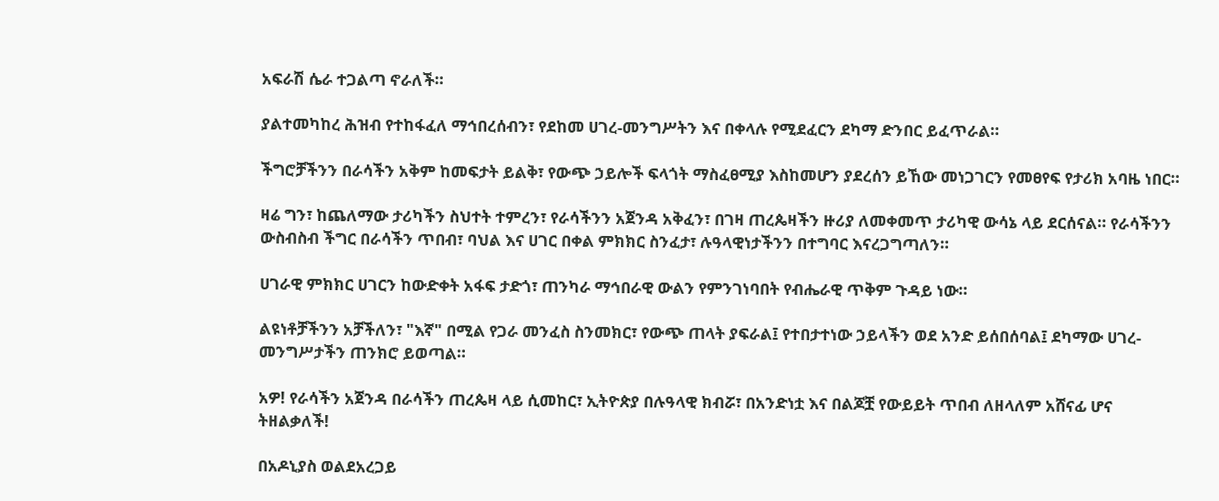አፍራሽ ሴራ ተጋልጣ ኖራለች።

ያልተመካከረ ሕዝብ የተከፋፈለ ማኅበረሰብን፣ የደከመ ሀገረ-መንግሥትን እና በቀላሉ የሚደፈርን ደካማ ድንበር ይፈጥራል።

ችግሮቻችንን በራሳችን አቅም ከመፍታት ይልቅ፣ የውጭ ኃይሎች ፍላጎት ማስፈፀሚያ እስከመሆን ያደረሰን ይኸው መነጋገርን የመፀየፍ የታሪክ አባዜ ነበር።

ዛሬ ግን፣ ከጨለማው ታሪካችን ስህተት ተምረን፣ የራሳችንን አጀንዳ አቅፈን፣ በገዛ ጠረጴዛችን ዙሪያ ለመቀመጥ ታሪካዊ ውሳኔ ላይ ደርሰናል። የራሳችንን ውስብስብ ችግር በራሳችን ጥበብ፣ ባህል እና ሀገር በቀል ምክክር ስንፈታ፣ ሉዓላዊነታችንን በተግባር እናረጋግጣለን።

ሀገራዊ ምክክር ሀገርን ከውድቀት አፋፍ ታድጎ፣ ጠንካራ ማኅበራዊ ውልን የምንገነባበት የብሔራዊ ጥቅም ጉዳይ ነው።

ልዩነቶቻችንን አቻችለን፣ "እኛ" በሚል የጋራ መንፈስ ስንመክር፣ የውጭ ጠላት ያፍራል፤ የተበታተነው ኃይላችን ወደ አንድ ይሰበሰባል፤ ደካማው ሀገረ-መንግሥታችን ጠንክሮ ይወጣል።

አዎ! የራሳችን አጀንዳ በራሳችን ጠረጴዛ ላይ ሲመከር፣ ኢትዮጵያ በሉዓላዊ ክብሯ፣ በአንድነቷ እና በልጆቿ የውይይት ጥበብ ለዘላለም አሸናፊ ሆና ትዘልቃለች!

በአዶኒያስ ወልደአረጋይ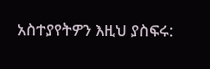አስተያየትዎን እዚህ ያስፍሩ: